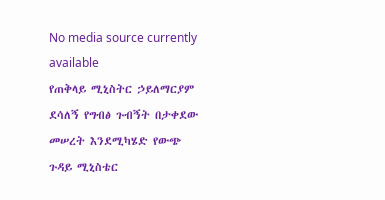No media source currently available
የጠቅላይ ሚኒስትር ኃይለማርያም ደሳለኝ የግብፅ ጉብኝት በታቀደው መሠረት እንደሚካሄድ የውጭ ጉዳይ ሚኒስቴር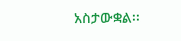አስታውቋል፡፡